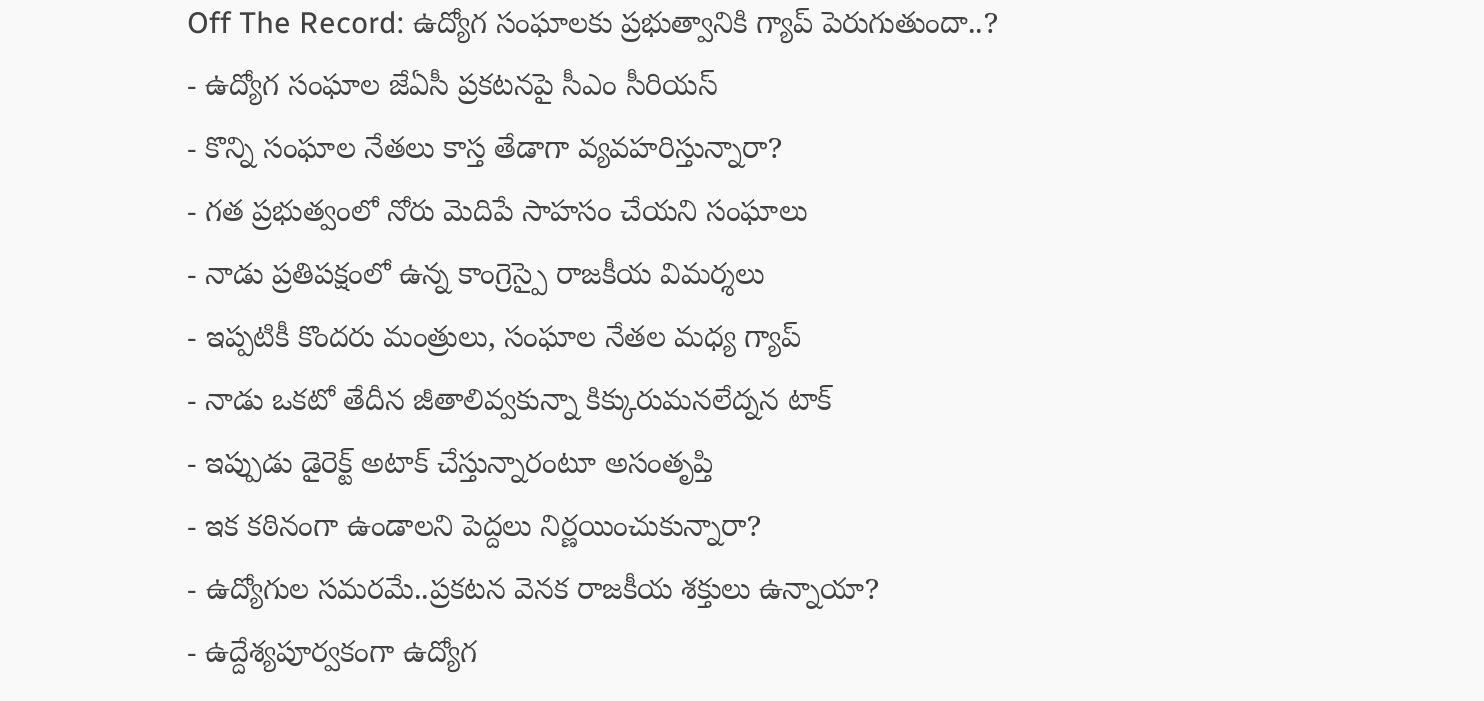Off The Record: ఉద్యోగ సంఘాలకు ప్రభుత్వానికి గ్యాప్ పెరుగుతుందా..?
- ఉద్యోగ సంఘాల జేఏసీ ప్రకటనపై సీఎం సీరియస్
- కొన్ని సంఘాల నేతలు కాస్త తేడాగా వ్యవహరిస్తున్నారా?
- గత ప్రభుత్వంలో నోరు మెదిపే సాహసం చేయని సంఘాలు
- నాడు ప్రతిపక్షంలో ఉన్న కాంగ్రెస్పై రాజకీయ విమర్శలు
- ఇప్పటికీ కొందరు మంత్రులు, సంఘాల నేతల మధ్య గ్యాప్
- నాడు ఒకటో తేదీన జీతాలివ్వకున్నా కిక్కురుమనలేద్నన టాక్
- ఇప్పుడు డైరెక్ట్ అటాక్ చేస్తున్నారంటూ అసంతృప్తి
- ఇక కఠినంగా ఉండాలని పెద్దలు నిర్ణయించుకున్నారా?
- ఉద్యోగుల సమరమే..ప్రకటన వెనక రాజకీయ శక్తులు ఉన్నాయా?
- ఉద్దేశ్యపూర్వకంగా ఉద్యోగ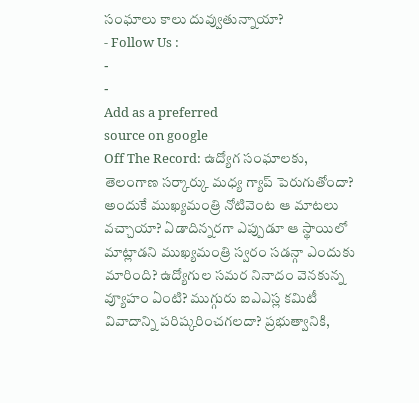సంఘాలు కాలు దువ్వుతున్నాయా?
- Follow Us :
-
-
Add as a preferred
source on google
Off The Record: ఉద్యోగ సంఘాలకు, తెలంగాణ సర్కార్కు మధ్య గ్యాప్ పెరుగుతోందా? అందుకే ముఖ్యమంత్రి నోటివెంట ఆ మాటలు వచ్చాయా? ఏడాదిన్నరగా ఎప్పుడూ ఆ స్థాయిలో మాట్లాడని ముఖ్యమంత్రి స్వరం సడన్గా ఎందుకు మారింది? ఉద్యోగుల సమర నినాదం వెనకున్న వ్యూహం ఏంటి? ముగ్గురు ఐఎఎస్ల కమిటీ వివాదాన్ని పరిష్కరించగలదా? ప్రభుత్వానికి,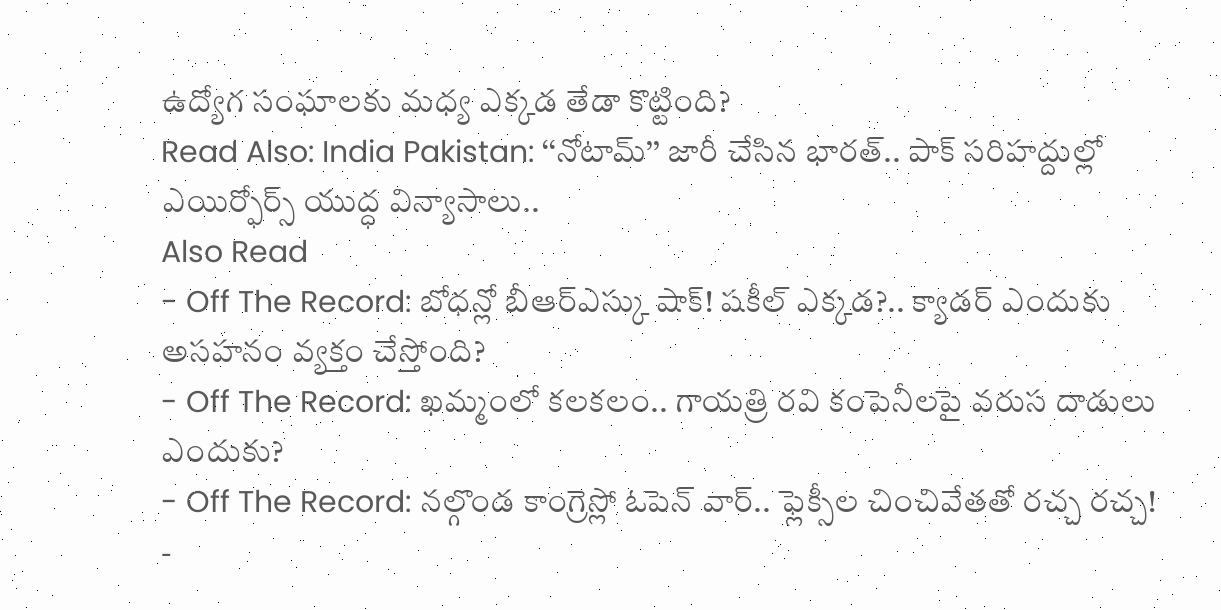ఉద్యోగ సంఘాలకు మధ్య ఎక్కడ తేడా కొట్టింది?
Read Also: India Pakistan: ‘‘నోటామ్’’ జారీ చేసిన భారత్.. పాక్ సరిహద్దుల్లో ఎయిర్ఫోర్స్ యుద్ధ విన్యాసాలు..
Also Read
- Off The Record: బోధన్లో బీఆర్ఎస్కు షాక్! షకీల్ ఎక్కడ?.. క్యాడర్ ఎందుకు అసహనం వ్యక్తం చేస్తోంది?
- Off The Record: ఖమ్మంలో కలకలం.. గాయత్రి రవి కంపెనీలపై వరుస దాడులు ఎందుకు?
- Off The Record: నల్గొండ కాంగ్రెస్లో ఓపెన్ వార్.. ఫ్లెక్సీల చించివేతతో రచ్చ రచ్చ!
-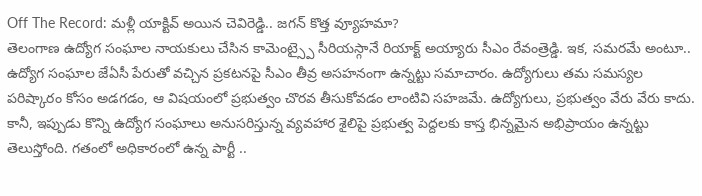Off The Record: మళ్లీ యాక్టివ్ అయిన చెవిరెడ్డి.. జగన్ కొత్త వ్యూహమా?
తెలంగాణ ఉద్యోగ సంఘాల నాయకులు చేసిన కామెంట్స్పై సీరియస్గానే రియాక్ట్ అయ్యారు సీఎం రేవంత్రెడ్డి. ఇక, సమరమే అంటూ.. ఉద్యోగ సంఘాల జేఏసీ పేరుతో వచ్చిన ప్రకటనపై సీఎం తీవ్ర అసహనంగా ఉన్నట్టు సమాచారం. ఉద్యోగులు తమ సమస్యల పరిష్కారం కోసం అడగడం, ఆ విషయంలో ప్రభుత్వం చొరవ తీసుకోవడం లాంటివి సహజమే. ఉద్యోగులు, ప్రభుత్వం వేరు వేరు కాదు. కానీ, ఇప్పుడు కొన్ని ఉద్యోగ సంఘాలు అనుసరిస్తున్న వ్యవహార శైలిపై ప్రభుత్వ పెద్దలకు కాస్త భిన్నమైన అభిప్రాయం ఉన్నట్టు తెలుస్తోంది. గతంలో అధికారంలో ఉన్న పార్టీ ..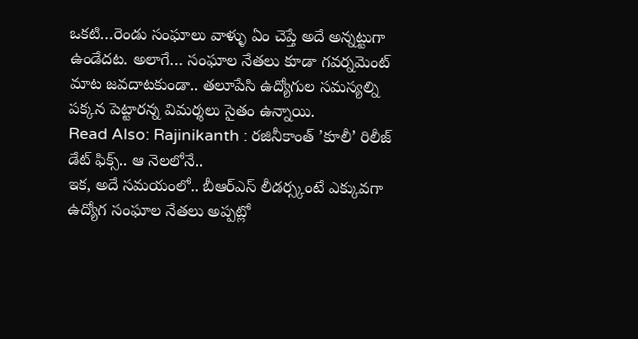ఒకటి…రెండు సంఘాలు వాళ్ళు ఏం చెప్తే అదే అన్నట్టుగా ఉండేదట. అలాగే… సంఘాల నేతలు కూడా గవర్నమెంట్ మాట జవదాటకుండా.. తలూపేసి ఉద్యోగుల సమస్యల్ని పక్కన పెట్టారన్న విమర్శలు సైతం ఉన్నాయి.
Read Also: Rajinikanth : రజినీకాంత్ ’కూలీ’ రిలీజ్ డేట్ ఫిక్స్.. ఆ నెలలోనే..
ఇక, అదే సమయంలో.. బీఆర్ఎస్ లీడర్స్కంటే ఎక్కువగా ఉద్యోగ సంఘాల నేతలు అప్పట్లో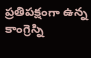ప్రతిపక్షంగా ఉన్న కాంగ్రెస్ని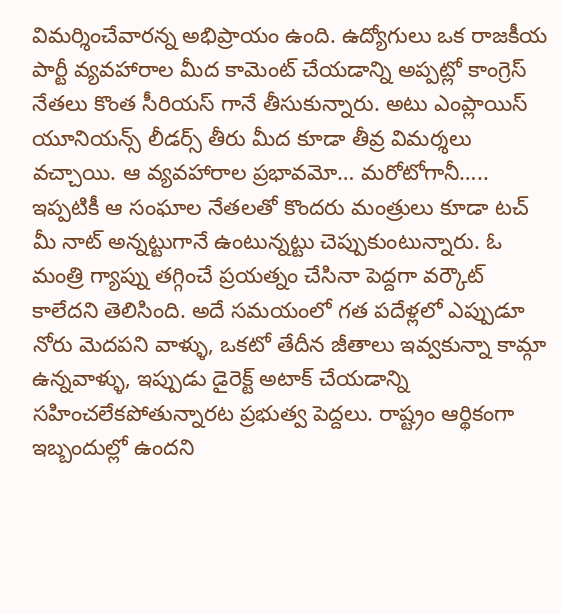విమర్శించేవారన్న అభిప్రాయం ఉంది. ఉద్యోగులు ఒక రాజకీయ పార్టీ వ్యవహారాల మీద కామెంట్ చేయడాన్ని అప్పట్లో కాంగ్రెస్ నేతలు కొంత సీరియస్ గానే తీసుకున్నారు. అటు ఎంప్లాయిస్ యూనియన్స్ లీడర్స్ తీరు మీద కూడా తీవ్ర విమర్శలు వచ్చాయి. ఆ వ్యవహారాల ప్రభావమో… మరోటోగానీ….. ఇప్పటికీ ఆ సంఘాల నేతలతో కొందరు మంత్రులు కూడా టచ్ మీ నాట్ అన్నట్టుగానే ఉంటున్నట్టు చెప్పుకుంటున్నారు. ఓ మంత్రి గ్యాప్ను తగ్గించే ప్రయత్నం చేసినా పెద్దగా వర్కౌట్ కాలేదని తెలిసింది. అదే సమయంలో గత పదేళ్లలో ఎప్పుడూ నోరు మెదపని వాళ్ళు, ఒకటో తేదీన జీతాలు ఇవ్వకున్నా కామ్గా ఉన్నవాళ్ళు, ఇప్పుడు డైరెక్ట్ అటాక్ చేయడాన్ని సహించలేకపోతున్నారట ప్రభుత్వ పెద్దలు. రాష్ట్రం ఆర్థికంగా ఇబ్బందుల్లో ఉందని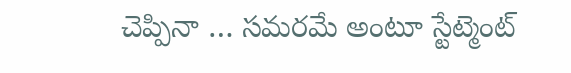చెప్పినా … సమరమే అంటూ స్టేట్మెంట్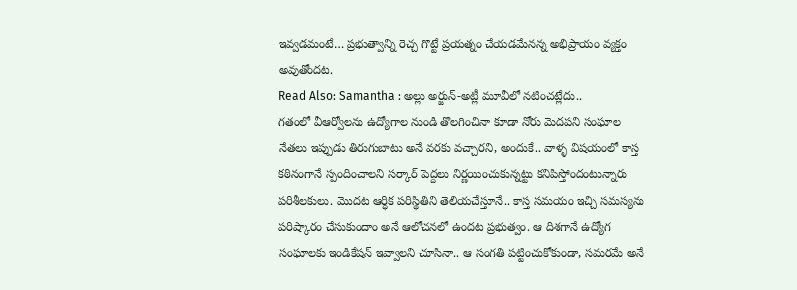ఇవ్వడమంటే… ప్రభుత్వాన్ని రెచ్చ గొట్టే ప్రయత్నం చేయడమేనన్న అభిప్రాయం వ్యక్తం అవుతోందట.
Read Also: Samantha : అల్లు అర్జున్-అట్లీ మూవీలో నటించట్లేదు..
గతంలో వీఆర్వోలను ఉద్యోగాల నుండి తొలగించినా కూడా నోరు మెదపని సంఘాల నేతలు ఇప్పుడు తిరుగుబాటు అనే వరకు వచ్చారని, అందుకే.. వాళ్ళ విషయంలో కాస్త కఠినంగానే స్పందించాలని సర్కార్ పెద్దలు నిర్ణయించుకున్నట్టు కనిపిస్తోందంటున్నారు పరిశీలకులు. మొదట ఆర్ధిక పరిస్థితిని తెలియచేస్తూనే.. కాస్త సమయం ఇచ్చి సమస్యను పరిష్కారం చేసుకుందాం అనే ఆలోచనలో ఉందట ప్రభుత్వం. ఆ దిశగానే ఉద్యోగ సంఘాలకు ఇండికేషన్ ఇవ్వాలని చూసినా.. ఆ సంగతి పట్టించుకోకుండా, సమరమే అనే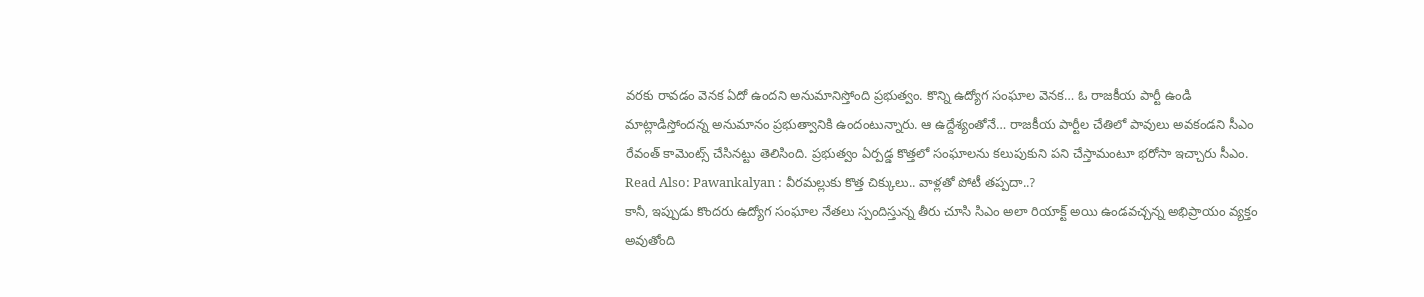వరకు రావడం వెనక ఏదో ఉందని అనుమానిస్తోంది ప్రభుత్వం. కొన్ని ఉద్యోగ సంఘాల వెనక… ఓ రాజకీయ పార్టీ ఉండి మాట్లాడిస్తోందన్న అనుమానం ప్రభుత్వానికి ఉందంటున్నారు. ఆ ఉద్దేశ్యంతోనే… రాజకీయ పార్టీల చేతిలో పావులు అవకండని సీఎం రేవంత్ కామెంట్స్ చేసినట్టు తెలిసింది. ప్రభుత్వం ఏర్పడ్డ కొత్తలో సంఘాలను కలుపుకుని పని చేస్తామంటూ భరోసా ఇచ్చారు సీఎం.
Read Also: Pawankalyan : వీరమల్లుకు కొత్త చిక్కులు.. వాళ్లతో పోటీ తప్పదా..?
కానీ, ఇప్పుడు కొందరు ఉద్యోగ సంఘాల నేతలు స్పందిస్తున్న తీరు చూసి సిఎం అలా రియాక్ట్ అయి ఉండవచ్చన్న అభిప్రాయం వ్యక్తం అవుతోంది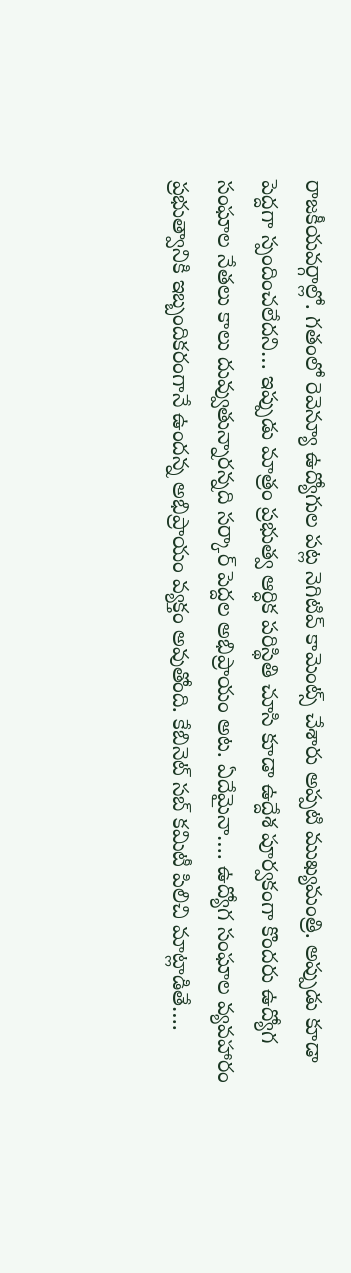రాజకీయవర్గాల్లో. గతంలో రెవెన్యూ ఉద్యోగుల పట్ల నెగిటివ్ కామెంట్స్ చేశారు అప్పటి ముఖ్యమంత్రి. అప్పుడు కూడా పెద్దగా స్పందించలేదని… ఇప్పుడు మాత్రం ప్రభుత్వ ఆర్ధిక పరిస్థితి చూసి కూడా ఉద్దేశ పూర్వకంగా కొందరు ఉద్యోగ సంఘాల నేతలు కాలు దువ్వుతున్నారన్నది సర్కార్ పెద్దల అభిప్రాయం అట. ఏదేమైనా…. ఉద్యోగ సంఘాల వ్యవహారం ప్రభుత్వానికి ఇబ్బందికరంగానే ఉందన్న అభిప్రాయం వ్యక్తం అవుతోంది. కేబినెట్ సబ్ కమిటీ పిలిచి మాట్లాడితే….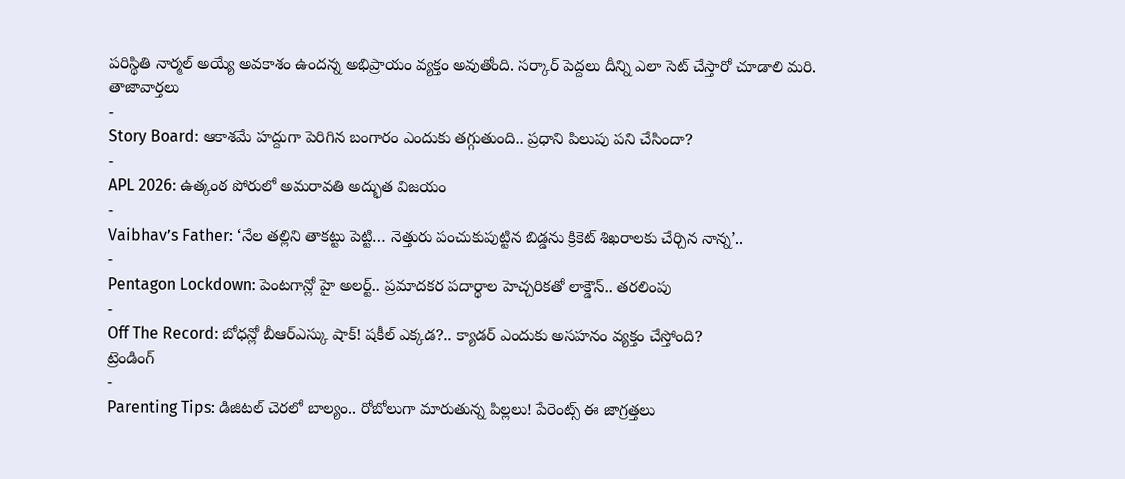పరిస్థితి నార్మల్ అయ్యే అవకాశం ఉందన్న అభిప్రాయం వ్యక్తం అవుతోంది. సర్కార్ పెద్దలు దీన్ని ఎలా సెట్ చేస్తారో చూడాలి మరి.
తాజావార్తలు
-
Story Board: ఆకాశమే హద్దుగా పెరిగిన బంగారం ఎందుకు తగ్గుతుంది.. ప్రధాని పిలుపు పని చేసిందా?
-
APL 2026: ఉత్కంఠ పోరులో అమరావతి అద్భుత విజయం
-
Vaibhav’s Father: ‘నేల తల్లిని తాకట్టు పెట్టి… నెత్తురు పంచుకుపుట్టిన బిడ్డను క్రికెట్ శిఖరాలకు చేర్చిన నాన్న’..
-
Pentagon Lockdown: పెంటగాన్లో హై అలర్ట్.. ప్రమాదకర పదార్థాల హెచ్చరికతో లాక్డౌన్.. తరలింపు
-
Off The Record: బోధన్లో బీఆర్ఎస్కు షాక్! షకీల్ ఎక్కడ?.. క్యాడర్ ఎందుకు అసహనం వ్యక్తం చేస్తోంది?
ట్రెండింగ్
-
Parenting Tips: డిజిటల్ చెరలో బాల్యం.. రోబోలుగా మారుతున్న పిల్లలు! పేరెంట్స్ ఈ జాగ్రత్తలు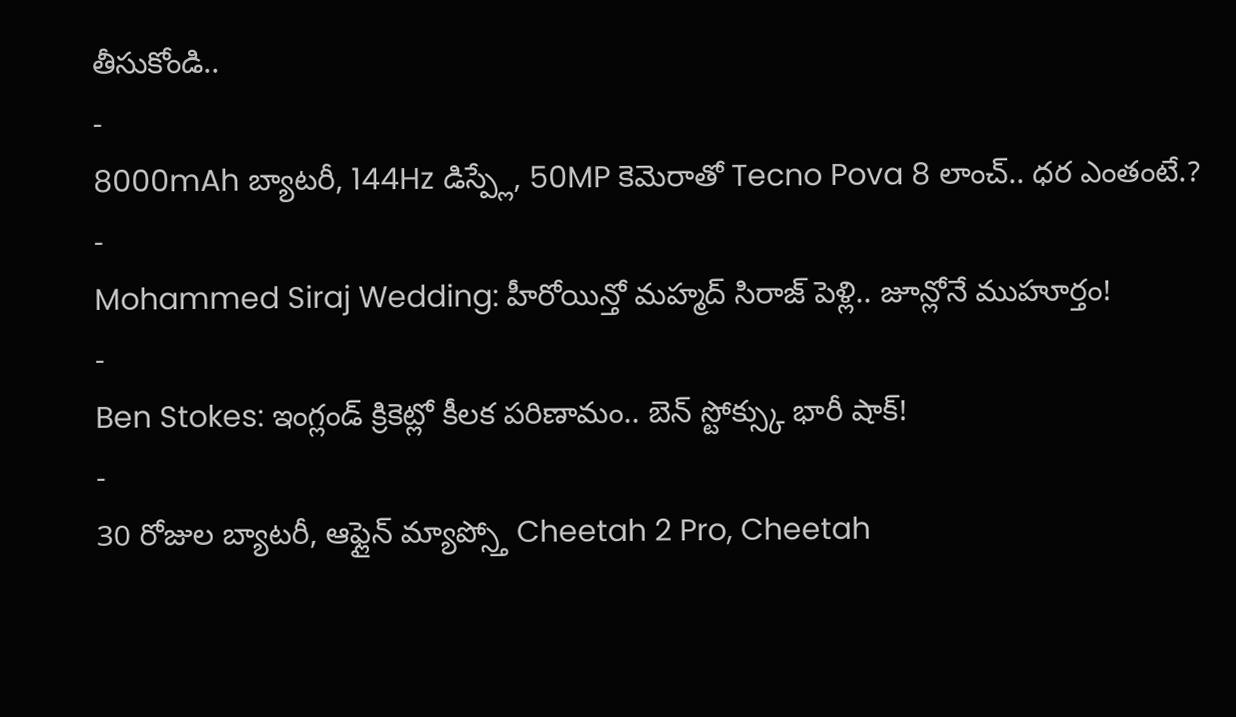తీసుకోండి..
-
8000mAh బ్యాటరీ, 144Hz డిస్ప్లే, 50MP కెమెరాతో Tecno Pova 8 లాంచ్.. ధర ఎంతంటే.?
-
Mohammed Siraj Wedding: హీరోయిన్తో మహ్మద్ సిరాజ్ పెళ్లి.. జూన్లోనే ముహూర్తం!
-
Ben Stokes: ఇంగ్లండ్ క్రికెట్లో కీలక పరిణామం.. బెన్ స్టోక్స్కు భారీ షాక్!
-
30 రోజుల బ్యాటరీ, ఆఫ్లైన్ మ్యాప్స్తో Cheetah 2 Pro, Cheetah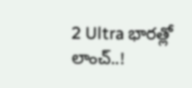2 Ultra భారత్లో లాంచ్..!